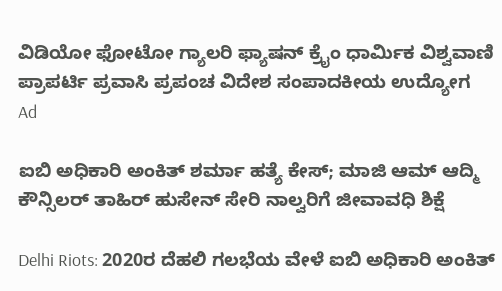ವಿಡಿಯೋ ಫೋಟೋ ಗ್ಯಾಲರಿ ಫ್ಯಾಷನ್ ಕ್ರೈಂ ಧಾರ್ಮಿಕ ವಿಶ್ವವಾಣಿ ಪ್ರಾಪರ್ಟಿ ಪ್ರವಾಸಿ ಪ್ರಪಂಚ ವಿದೇಶ ಸಂಪಾದಕೀಯ ಉದ್ಯೋಗ
Ad

ಐಬಿ ಅಧಿಕಾರಿ ಅಂಕಿತ್‌ ಶರ್ಮಾ ಹತ್ಯೆ ಕೇಸ್‌; ಮಾಜಿ ಆಮ್ ಆದ್ಮಿ ಕೌನ್ಸಿಲರ್ ತಾಹಿರ್ ಹುಸೇನ್ ಸೇರಿ ನಾಲ್ವರಿಗೆ ಜೀವಾವಧಿ ಶಿಕ್ಷೆ

Delhi Riots: 2020ರ ದೆಹಲಿ ಗಲಭೆಯ ವೇಳೆ ಐಬಿ ಅಧಿಕಾರಿ ಅಂಕಿತ್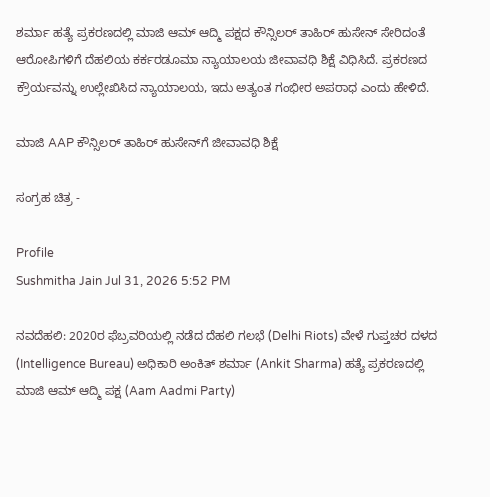ಶರ್ಮಾ ಹತ್ಯೆ ಪ್ರಕರಣದಲ್ಲಿ ಮಾಜಿ ಆಮ್ ಆದ್ಮಿ ಪಕ್ಷದ ಕೌನ್ಸಿಲರ್ ತಾಹಿರ್ ಹುಸೇನ್ ಸೇರಿದಂತೆ ಆರೋಪಿಗಳಿಗೆ ದೆಹಲಿಯ ಕರ್ಕರಡೂಮಾ ನ್ಯಾಯಾಲಯ ಜೀವಾವಧಿ ಶಿಕ್ಷೆ ವಿಧಿಸಿದೆ. ಪ್ರಕರಣದ ಕ್ರೌರ್ಯವನ್ನು ಉಲ್ಲೇಖಿಸಿದ ನ್ಯಾಯಾಲಯ, ಇದು ಅತ್ಯಂತ ಗಂಭೀರ ಅಪರಾಧ ಎಂದು ಹೇಳಿದೆ.

ಮಾಜಿ AAP ಕೌನ್ಸಿಲರ್ ತಾಹಿರ್ ಹುಸೇನ್‌ಗೆ ಜೀವಾವಧಿ ಶಿಕ್ಷೆ

ಸಂಗ್ರಹ ಚಿತ್ರ -

Profile
Sushmitha Jain Jul 31, 2026 5:52 PM

ನವದೆಹಲಿ: 2020ರ ಫೆಬ್ರವರಿಯಲ್ಲಿ ನಡೆದ ದೆಹಲಿ ಗಲಭೆ (Delhi Riots) ವೇಳೆ ಗುಪ್ತಚರ ದಳದ (Intelligence Bureau) ಅಧಿಕಾರಿ ಅಂಕಿತ್ ಶರ್ಮಾ (Ankit Sharma) ಹತ್ಯೆ ಪ್ರಕರಣದಲ್ಲಿ ಮಾಜಿ ಆಮ್ ಆದ್ಮಿ ಪಕ್ಷ (Aam Aadmi Party)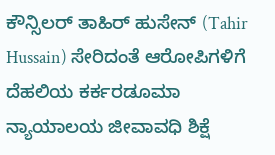ಕೌನ್ಸಿಲರ್ ತಾಹಿರ್ ಹುಸೇನ್ (Tahir Hussain) ಸೇರಿದಂತೆ ಆರೋಪಿಗಳಿಗೆ ದೆಹಲಿಯ ಕರ್ಕರಡೂಮಾ ನ್ಯಾಯಾಲಯ ಜೀವಾವಧಿ ಶಿಕ್ಷೆ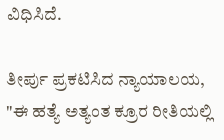ವಿಧಿಸಿದೆ.

ತೀರ್ಪು ಪ್ರಕಟಿಸಿದ ನ್ಯಾಯಾಲಯ, "ಈ ಹತ್ಯೆ ಅತ್ಯಂತ ಕ್ರೂರ ರೀತಿಯಲ್ಲಿ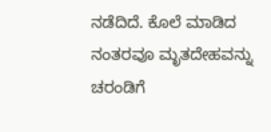ನಡೆದಿದೆ. ಕೊಲೆ ಮಾಡಿದ ನಂತರವೂ ಮೃತದೇಹವನ್ನು ಚರಂಡಿಗೆ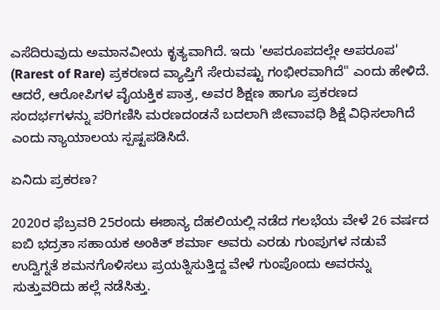ಎಸೆದಿರುವುದು ಅಮಾನವೀಯ ಕೃತ್ಯವಾಗಿದೆ. ಇದು 'ಅಪರೂಪದಲ್ಲೇ ಅಪರೂಪ' (Rarest of Rare) ಪ್ರಕರಣದ ವ್ಯಾಪ್ತಿಗೆ ಸೇರುವಷ್ಟು ಗಂಭೀರವಾಗಿದೆ" ಎಂದು ಹೇಳಿದೆ. ಆದರೆ, ಆರೋಪಿಗಳ ವೈಯಕ್ತಿಕ ಪಾತ್ರ, ಅವರ ಶಿಕ್ಷಣ ಹಾಗೂ ಪ್ರಕರಣದ ಸಂದರ್ಭಗಳನ್ನು ಪರಿಗಣಿಸಿ ಮರಣದಂಡನೆ ಬದಲಾಗಿ ಜೀವಾವಧಿ ಶಿಕ್ಷೆ ವಿಧಿಸಲಾಗಿದೆ ಎಂದು ನ್ಯಾಯಾಲಯ ಸ್ಪಷ್ಟಪಡಿಸಿದೆ.

ಏನಿದು ಪ್ರಕರಣ?

2020ರ ಫೆಬ್ರವರಿ 25ರಂದು ಈಶಾನ್ಯ ದೆಹಲಿಯಲ್ಲಿ ನಡೆದ ಗಲಭೆಯ ವೇಳೆ 26 ವರ್ಷದ ಐಬಿ ಭದ್ರತಾ ಸಹಾಯಕ ಅಂಕಿತ್ ಶರ್ಮಾ ಅವರು ಎರಡು ಗುಂಪುಗಳ ನಡುವೆ ಉದ್ವಿಗ್ನತೆ ಶಮನಗೊಳಿಸಲು ಪ್ರಯತ್ನಿಸುತ್ತಿದ್ದ ವೇಳೆ ಗುಂಪೊಂದು ಅವರನ್ನು ಸುತ್ತುವರಿದು ಹಲ್ಲೆ ನಡೆಸಿತ್ತು.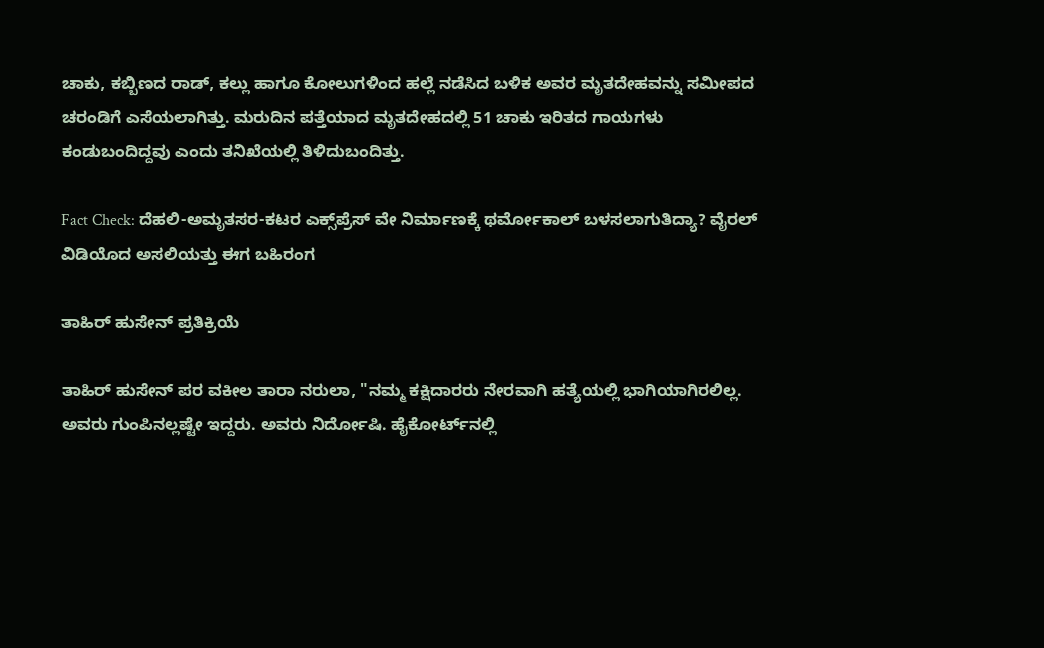ಚಾಕು, ಕಬ್ಬಿಣದ ರಾಡ್‌, ಕಲ್ಲು ಹಾಗೂ ಕೋಲುಗಳಿಂದ ಹಲ್ಲೆ ನಡೆಸಿದ ಬಳಿಕ ಅವರ ಮೃತದೇಹವನ್ನು ಸಮೀಪದ ಚರಂಡಿಗೆ ಎಸೆಯಲಾಗಿತ್ತು. ಮರುದಿನ ಪತ್ತೆಯಾದ ಮೃತದೇಹದಲ್ಲಿ 51 ಚಾಕು ಇರಿತದ ಗಾಯಗಳು ಕಂಡುಬಂದಿದ್ದವು ಎಂದು ತನಿಖೆಯಲ್ಲಿ ತಿಳಿದುಬಂದಿತ್ತು.

Fact Check: ದೆಹಲಿ-ಅಮೃತಸರ-ಕಟರ ಎಕ್ಸ್‌ಪ್ರೆಸ್‌ ವೇ ನಿರ್ಮಾಣಕ್ಕೆ ಥರ್ಮೋಕಾಲ್ ಬಳಸಲಾಗುತಿದ್ಯಾ? ವೈರಲ್‌ ವಿಡಿಯೊದ ಅಸಲಿಯತ್ತು ಈಗ ಬಹಿರಂಗ

ತಾಹಿರ್ ಹುಸೇನ್ ಪ್ರತಿಕ್ರಿಯೆ

ತಾಹಿರ್ ಹುಸೇನ್ ಪರ ವಕೀಲ ತಾರಾ ನರುಲಾ, "ನಮ್ಮ ಕಕ್ಷಿದಾರರು ನೇರವಾಗಿ ಹತ್ಯೆಯಲ್ಲಿ ಭಾಗಿಯಾಗಿರಲಿಲ್ಲ. ಅವರು ಗುಂಪಿನಲ್ಲಷ್ಟೇ ಇದ್ದರು. ಅವರು ನಿರ್ದೋಷಿ. ಹೈಕೋರ್ಟ್‌ನಲ್ಲಿ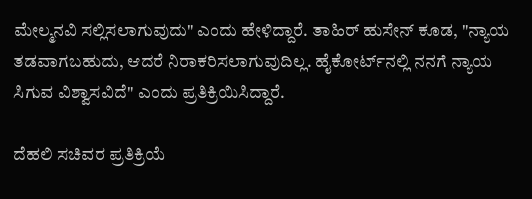ಮೇಲ್ಮನವಿ ಸಲ್ಲಿಸಲಾಗುವುದು" ಎಂದು ಹೇಳಿದ್ದಾರೆ. ತಾಹಿರ್ ಹುಸೇನ್ ಕೂಡ, "ನ್ಯಾಯ ತಡವಾಗಬಹುದು, ಆದರೆ ನಿರಾಕರಿಸಲಾಗುವುದಿಲ್ಲ. ಹೈಕೋರ್ಟ್‌ನಲ್ಲಿ ನನಗೆ ನ್ಯಾಯ ಸಿಗುವ ವಿಶ್ವಾಸವಿದೆ" ಎಂದು ಪ್ರತಿಕ್ರಿಯಿಸಿದ್ದಾರೆ.

ದೆಹಲಿ ಸಚಿವರ ಪ್ರತಿಕ್ರಿಯೆ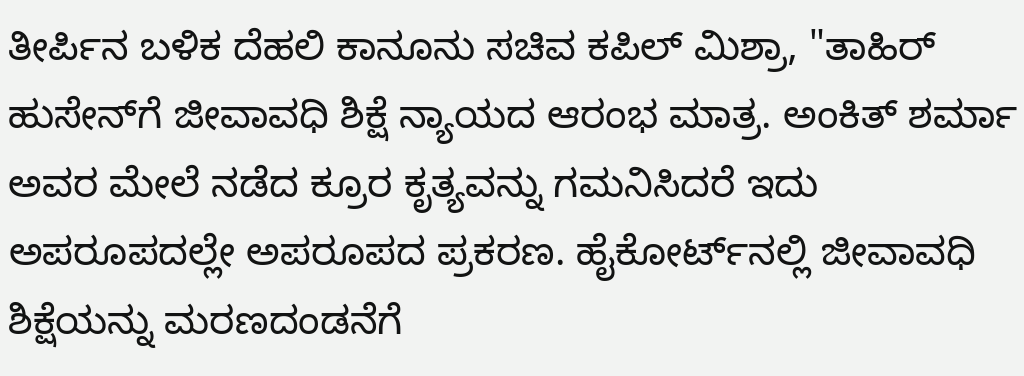ತೀರ್ಪಿನ ಬಳಿಕ ದೆಹಲಿ ಕಾನೂನು ಸಚಿವ ಕಪಿಲ್ ಮಿಶ್ರಾ, "ತಾಹಿರ್ ಹುಸೇನ್‌ಗೆ ಜೀವಾವಧಿ ಶಿಕ್ಷೆ ನ್ಯಾಯದ ಆರಂಭ ಮಾತ್ರ. ಅಂಕಿತ್ ಶರ್ಮಾ ಅವರ ಮೇಲೆ ನಡೆದ ಕ್ರೂರ ಕೃತ್ಯವನ್ನು ಗಮನಿಸಿದರೆ ಇದು ಅಪರೂಪದಲ್ಲೇ ಅಪರೂಪದ ಪ್ರಕರಣ. ಹೈಕೋರ್ಟ್‌ನಲ್ಲಿ ಜೀವಾವಧಿ ಶಿಕ್ಷೆಯನ್ನು ಮರಣದಂಡನೆಗೆ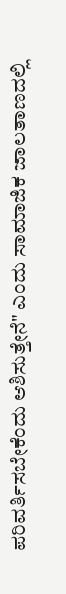ಪರಿವರ್ತಿಸಬೇಕೆಂದು ಆಶಿಸುತ್ತೇನೆ" ಎಂದು ಸಾಮಾಜಿಕ ಜಾಲತಾಣದಲ್ಲಿ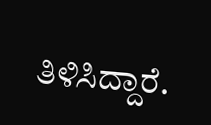ತಿಳಿಸಿದ್ದಾರೆ.